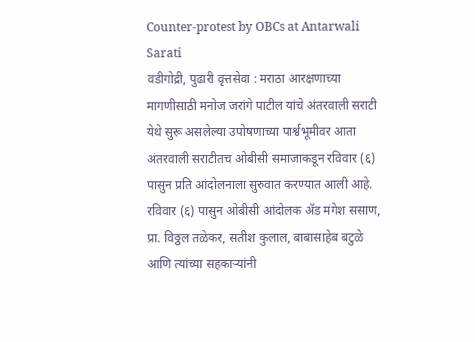Counter-protest by OBCs at Antarwali Sarati
वडीगोद्री, पुढारी वृत्तसेवा : मराठा आरक्षणाच्या मागणीसाठी मनोज जरांगे पाटील यांचे अंतरवाली सराटी येथे सुरू असलेल्या उपोषणाच्या पार्श्वभूमीवर आता अंतरवाली सराटीतच ओबीसी समाजाकडून रविवार (६) पासुन प्रति आंदोलनाला सुरुवात करण्यात आली आहे. रविवार (६) पासुन ओबीसी आंदोलक ॲड मंगेश ससाण, प्रा. विठ्ठल तळेकर, सतीश कुलाल, बाबासाहेब बटुळे आणि त्यांच्या सहकाऱ्यांनी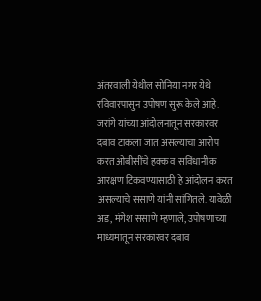अंतरवाली येथील सोनिया नगर येथे रविवारपासुन उपोषण सुरू केले आहे.
जरांगे यांच्या आंदोलनातून सरकारवर दबाव टाकला जात असल्याचा आरोप करत ओबीसींचे हक्क व सविंधानीक आरक्षण टिकवण्यासाठी हे आंदोलन करत असल्याचे ससाणे यांनी सांगितले. यावेळी अड, मंगेश ससाणे म्हणाले, उपोषणाच्या माध्यमातून सरकारवर दबाव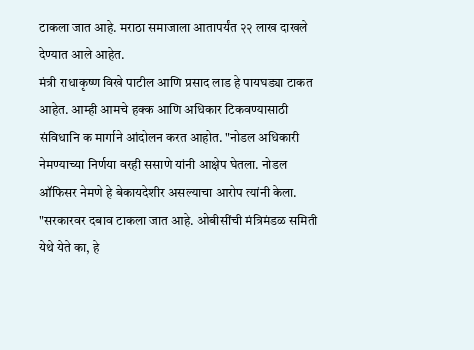टाकला जात आहे. मराठा समाजाला आतापर्यंत २२ लाख दाखले देण्यात आले आहेत.
मंत्री राधाकृष्ण विखे पाटील आणि प्रसाद लाड हे पायघड्या टाकत आहेत. आम्ही आमचे हक्क आणि अधिकार टिकवण्यासाठी संविधानि क मार्गाने आंदोलन करत आहोत. "नोडल अधिकारी नेमण्याच्या निर्णया वरही ससाणे यांनी आक्षेप घेतला. नोडल ऑफिसर नेमणे हे बेकायदेशीर असल्याचा आरोप त्यांनी केला.
"सरकारवर दबाव टाकला जात आहे. ओबीसींची मंत्रिमंडळ समिती येथे येते का, हे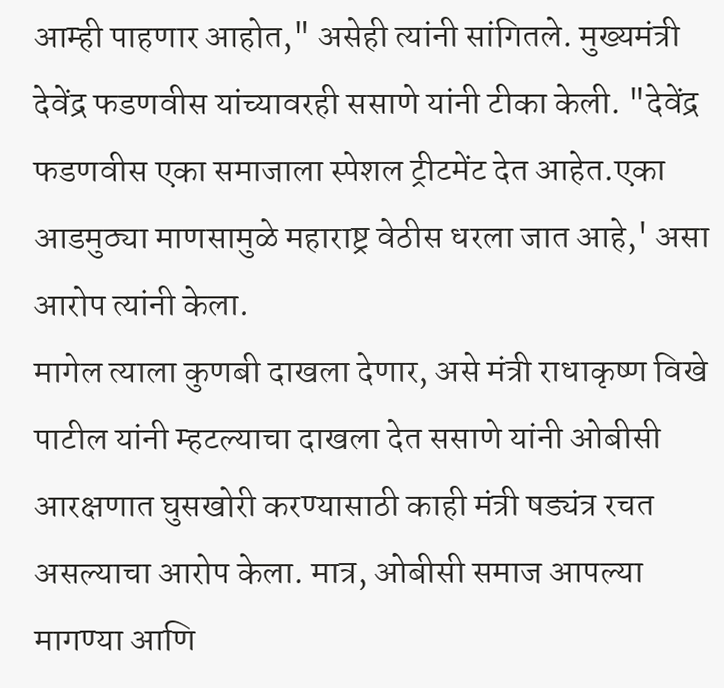आम्ही पाहणार आहोत," असेही त्यांनी सांगितले. मुख्यमंत्री देवेंद्र फडणवीस यांच्यावरही ससाणे यांनी टीका केली. "देवेंद्र फडणवीस एका समाजाला स्पेशल ट्रीटमेंट देत आहेत.एका आडमुठ्या माणसामुळे महाराष्ट्र वेठीस धरला जात आहे,' असा आरोप त्यांनी केला.
मागेल त्याला कुणबी दाखला देणार, असे मंत्री राधाकृष्ण विखे पाटील यांनी म्हटल्याचा दाखला देत ससाणे यांनी ओबीसी आरक्षणात घुसखोरी करण्यासाठी काही मंत्री षड्यंत्र रचत असल्याचा आरोप केला. मात्र, ओबीसी समाज आपल्या मागण्या आणि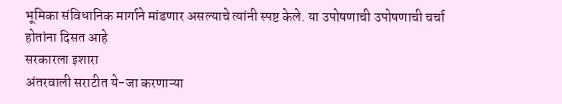भूमिका संविधानिक मार्गाने मांडणार असल्याचे त्यांनी स्पष्ट केले. या उपोषणाची उपोषणाची चर्चा होतांना दिसत आहे
सरकारला इशारा
अंतरवाली सराटीत ये-जा करणाऱ्या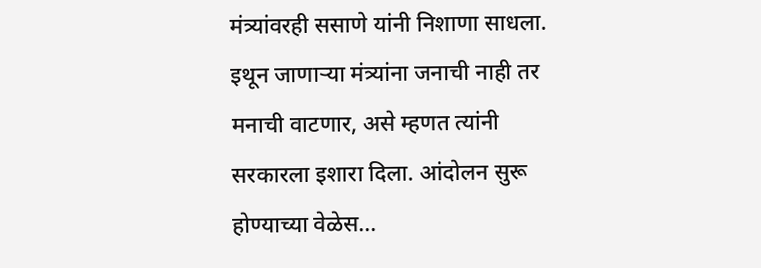मंत्र्यांवरही ससाणे यांनी निशाणा साधला. इथून जाणाऱ्या मंत्र्यांना जनाची नाही तर मनाची वाटणार, असे म्हणत त्यांनी सरकारला इशारा दिला. आंदोलन सुरू होण्याच्या वेळेस...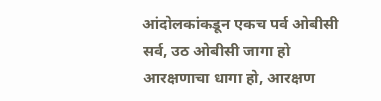आंदोलकांकडून एकच पर्व ओबीसी सर्व, उठ ओबीसी जागा हो आरक्षणाचा धागा हो, आरक्षण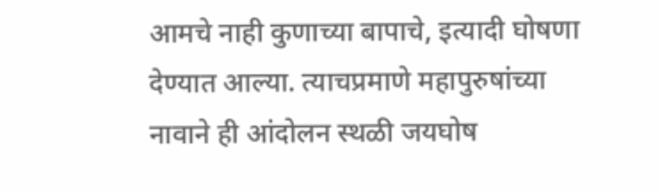आमचे नाही कुणाच्या बापाचे, इत्यादी घोषणा देण्यात आल्या. त्याचप्रमाणे महापुरुषांच्या नावाने ही आंदोलन स्थळी जयघोष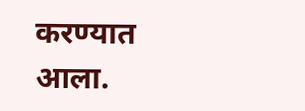करण्यात आला.